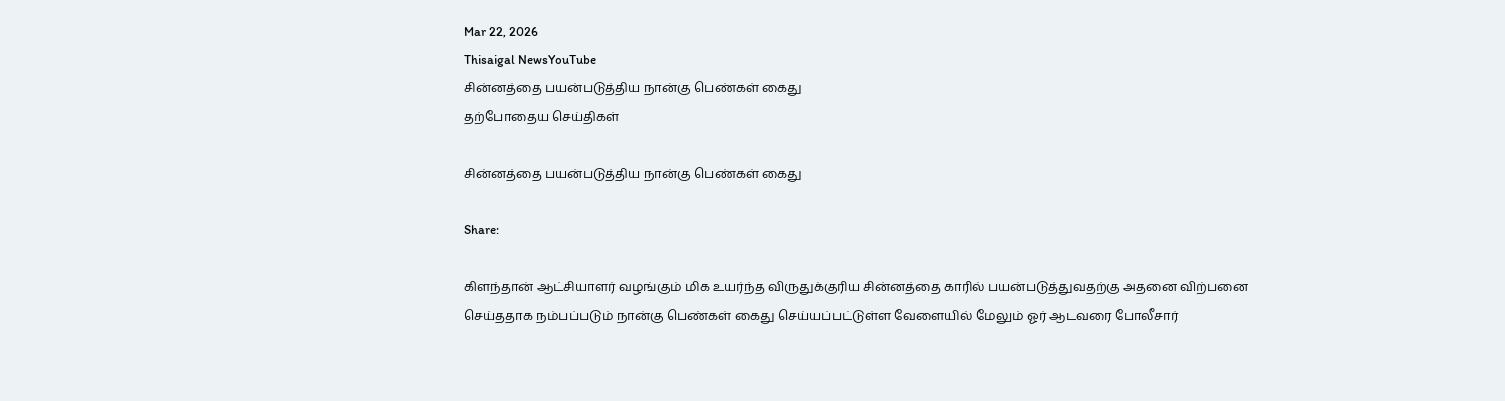Mar 22, 2026
Thisaigal NewsYouTube
சின்னத்தை பயன்படுத்திய நான்கு பெண்கள் கைது
தற்போதைய செய்திகள்

சின்னத்தை பயன்படுத்திய நான்கு பெண்கள் கைது

Share:

கிளந்தான் ஆட்சியாளர் வழங்கும் மிக உயர்ந்த விருதுக்குரிய சின்னத்தை காரில் பயன்படுத்துவதற்கு அதனை விற்பனை செய்ததாக நம்பப்படும் நான்கு பெண்கள் கைது செய்யப்பட்டுள்ள வேளையில் மேலும் ஓர் ஆடவரை போலீசார்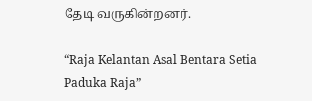தேடி வருகின்றனர்.

“Raja Kelantan Asal Bentara Setia Paduka Raja”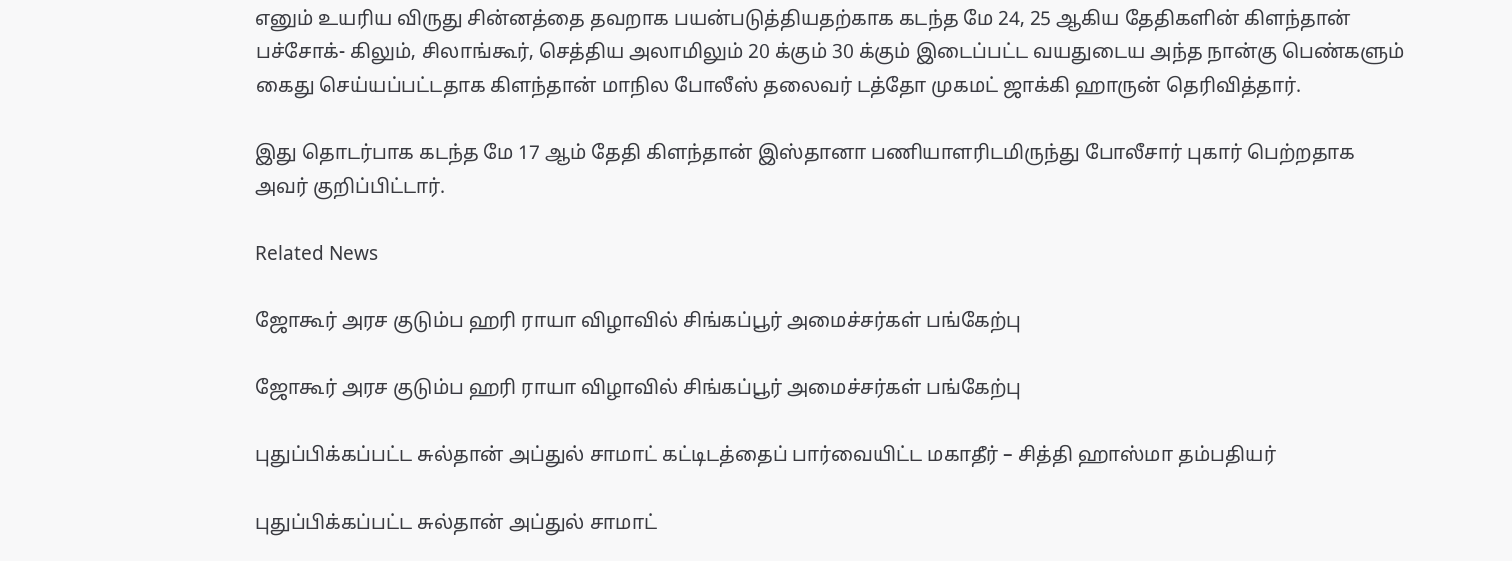எனும் உயரிய விருது சின்னத்தை தவறாக பயன்படுத்தியதற்காக கடந்த மே 24, 25 ஆகிய தேதிகளின் கிளந்தான் பச்சோக்- கிலும், சிலாங்கூர், செத்திய அலாமிலும் 20 க்கும் 30 க்கும் இடைப்பட்ட வயதுடைய அந்த நான்கு பெண்களும் கைது செய்யப்பட்டதாக கிளந்தான் மாநில போலீஸ் தலைவர் டத்தோ முகமட் ஜாக்கி ஹாருன் தெரிவித்தார்.

இது தொடர்பாக கடந்த மே 17 ஆம் தேதி கிளந்தான் இஸ்தானா பணியாளரிடமிருந்து போலீசார் புகார் பெற்றதாக அவர் குறிப்பிட்டார்.

Related News

ஜோகூர் அரச குடும்ப ஹரி ராயா விழாவில் சிங்கப்பூர் அமைச்சர்கள் பங்கேற்பு

ஜோகூர் அரச குடும்ப ஹரி ராயா விழாவில் சிங்கப்பூர் அமைச்சர்கள் பங்கேற்பு

புதுப்பிக்கப்பட்ட சுல்தான் அப்துல் சாமாட் கட்டிடத்தைப் பார்வையிட்ட மகாதீர் – சித்தி ஹாஸ்மா தம்பதியர்

புதுப்பிக்கப்பட்ட சுல்தான் அப்துல் சாமாட்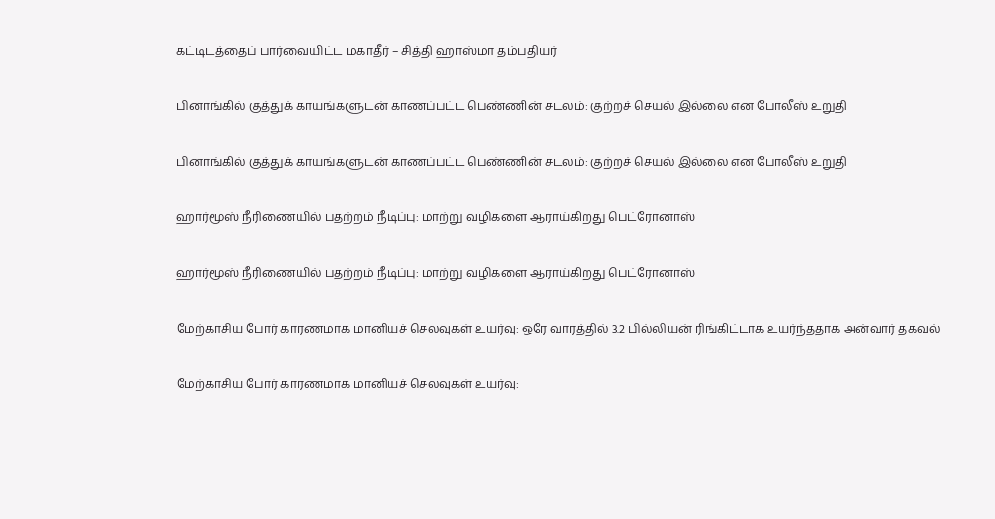கட்டிடத்தைப் பார்வையிட்ட மகாதீர் – சித்தி ஹாஸ்மா தம்பதியர்

பினாங்கில் குத்துக் காயங்களுடன் காணப்பட்ட பெண்ணின் சடலம்: குற்றச் செயல் இல்லை என போலீஸ் உறுதி

பினாங்கில் குத்துக் காயங்களுடன் காணப்பட்ட பெண்ணின் சடலம்: குற்றச் செயல் இல்லை என போலீஸ் உறுதி

ஹார்மூஸ் நீரிணையில் பதற்றம் நீடிப்பு: மாற்று வழிகளை ஆராய்கிறது பெட்ரோனாஸ்

ஹார்மூஸ் நீரிணையில் பதற்றம் நீடிப்பு: மாற்று வழிகளை ஆராய்கிறது பெட்ரோனாஸ்

மேற்காசிய போர் காரணமாக மானியச் செலவுகள் உயர்வு: ஒரே வாரத்தில் 3.2 பில்லியன் ரிங்கிட்டாக உயர்ந்ததாக அன்வார் தகவல்

மேற்காசிய போர் காரணமாக மானியச் செலவுகள் உயர்வு: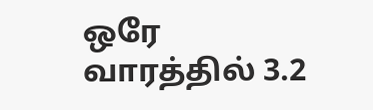ஒரே வாரத்தில் 3.2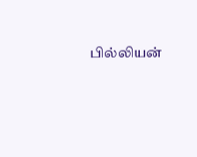பில்லியன்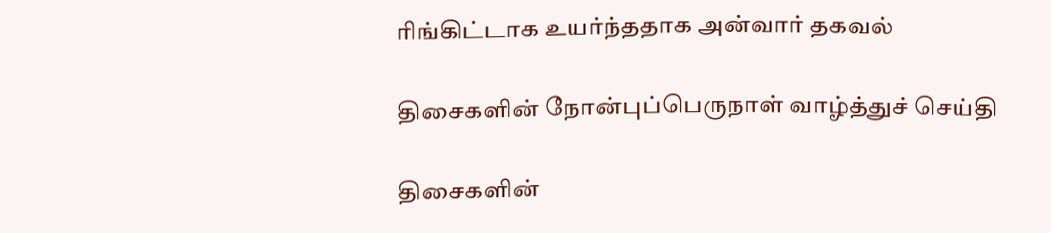ரிங்கிட்டாக உயர்ந்ததாக அன்வார் தகவல்

திசைகளின் நோன்புப்பெருநாள் வாழ்த்துச் செய்தி

திசைகளின்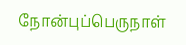நோன்புப்பெருநாள்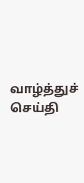வாழ்த்துச் செய்தி